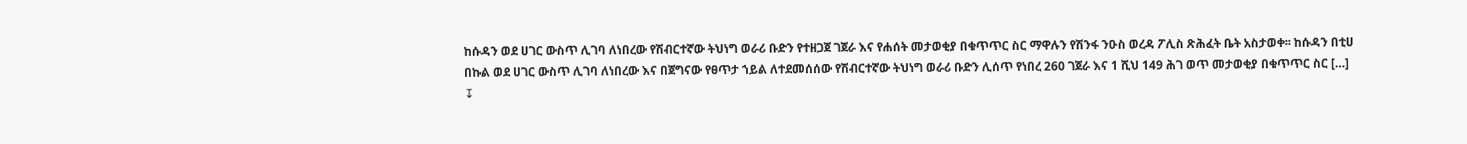ከሱዳን ወደ ሀገር ውስጥ ሊገባ ለነበረው የሽብርተኛው ትህነግ ወራሪ ቡድን የተዘጋጀ ገጀራ እና የሐሰት መታወቂያ በቁጥጥር ስር ማዋሉን የሽንፋ ንዑስ ወረዳ ፖሊስ ጽሕፈት ቤት አስታወቀ፡፡ ከሱዳን በቲሀ በኩል ወደ ሀገር ውስጥ ሊገባ ለነበረው እና በጀግናው የፀጥታ ኀይል ለተደመሰሰው የሽብርተኛው ትህነግ ወራሪ ቡድን ሊሰጥ የነበረ 260 ገጀራ እና 1 ሺህ 149 ሕገ ወጥ መታወቂያ በቁጥጥር ስር […]
↧